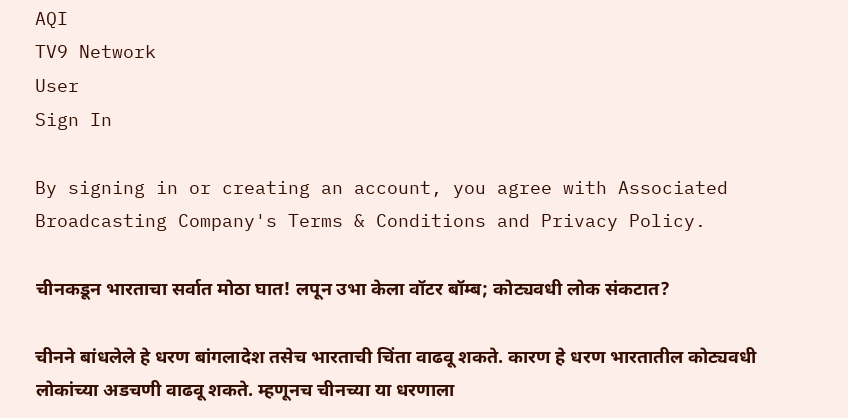AQI
TV9 Network
User
Sign In

By signing in or creating an account, you agree with Associated Broadcasting Company's Terms & Conditions and Privacy Policy.

चीनकडून भारताचा सर्वात मोठा घात! लपून उभा केला वॉटर बॉम्ब; कोट्यवधी लोक संकटात?

चीनने बांधलेले हे धरण बांगलादेश तसेच भारताची चिंता वाढवू शकते. कारण हे धरण भारतातील कोट्यवधी लोकांच्या अडचणी वाढवू शकते. म्हणूनच चीनच्या या धरणाला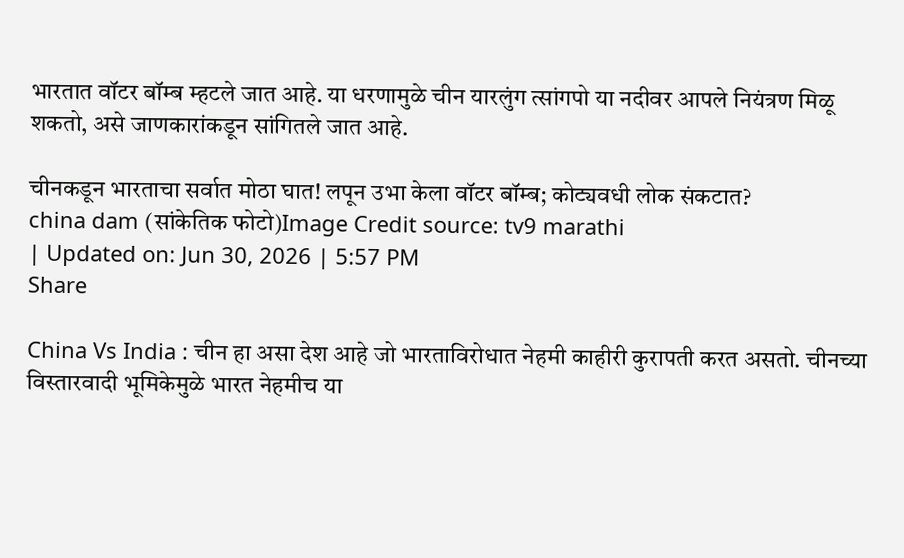भारतात वॉटर बॉम्ब म्हटले जात आहे. या धरणामुळे चीन यारलुंग त्सांगपो या नदीवर आपले नियंत्रण मिळू शकतो, असे जाणकारांकडून सांगितले जात आहे.

चीनकडून भारताचा सर्वात मोठा घात! लपून उभा केला वॉटर बॉम्ब; कोट्यवधी लोक संकटात?
china dam (सांकेतिक फोटो)Image Credit source: tv9 marathi
| Updated on: Jun 30, 2026 | 5:57 PM
Share

China Vs India : चीन हा असा देश आहे जो भारताविरोधात नेहमी काहीरी कुरापती करत असतो. चीनच्या विस्तारवादी भूमिकेमुळे भारत नेहमीच या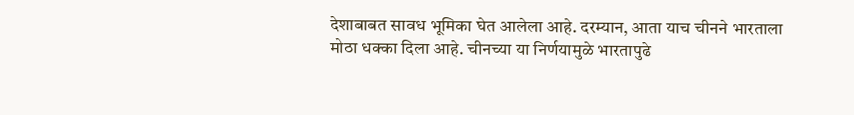देशाबाबत सावध भूमिका घेत आलेला आहे. दरम्यान, आता याच चीनने भारताला मोठा धक्का दिला आहे. चीनच्या या निर्णयामुळे भारतापुढे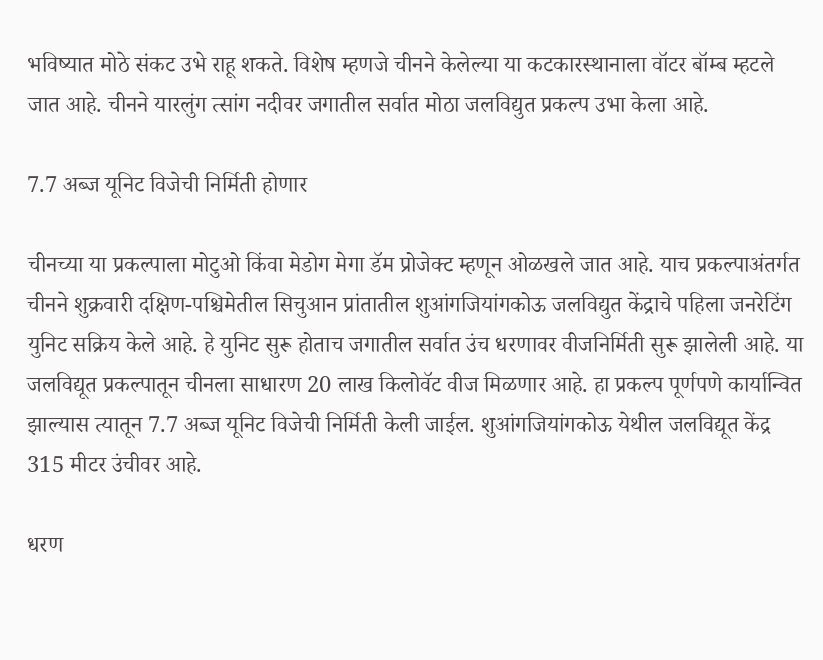भविष्यात मोठे संकट उभे राहू शकते. विशेष म्हणजे चीनने केलेल्या या कटकारस्थानाला वॉटर बॉम्ब म्हटले जात आहे. चीनने यारलुंग त्सांग नदीवर जगातील सर्वात मोठा जलविद्युत प्रकल्प उभा केला आहे.

7.7 अब्ज यूनिट विजेची निर्मिती होणार

चीनच्या या प्रकल्पाला मोटुओ किंवा मेडोग मेगा डॅम प्रोजेक्ट म्हणून ओळखले जात आहे. याच प्रकल्पाअंतर्गत चीनने शुक्रवारी दक्षिण-पश्चिमेतील सिचुआन प्रांतातील शुआंगजियांगकोऊ जलविद्युत केंद्राचे पहिला जनरेटिंग युनिट सक्रिय केले आहे. हे युनिट सुरू होताच जगातील सर्वात उंच धरणावर वीजनिर्मिती सुरू झालेली आहे. या जलविद्यूत प्रकल्पातून चीनला साधारण 20 लाख किलोवॅट वीज मिळणार आहे. हा प्रकल्प पूर्णपणे कार्यान्वित झाल्यास त्यातून 7.7 अब्ज यूनिट विजेची निर्मिती केली जाईल. शुआंगजियांगकोऊ येथील जलविद्यूत केंद्र 315 मीटर उंचीवर आहे.

धरण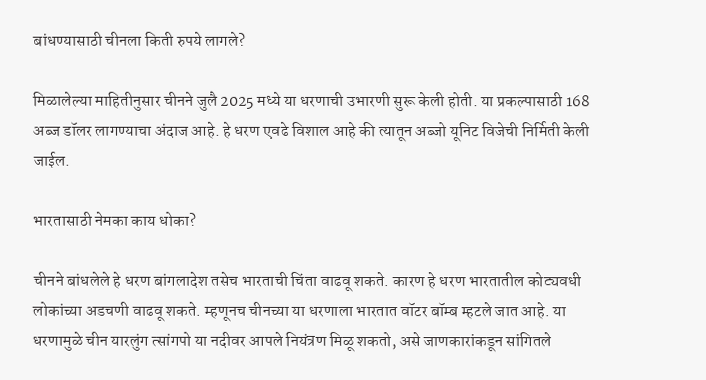बांधण्यासाठी चीनला किती रुपये लागले?

मिळालेल्या माहितीनुसार चीनने जुलै 2025 मध्ये या धरणाची उभारणी सुरू केली होती. या प्रकल्पासाठी 168 अब्ज डॉलर लागण्याचा अंदाज आहे. हे धरण एवढे विशाल आहे की त्यातून अब्जो यूनिट विजेची निर्मिती केली जाईल.

भारतासाठी नेमका काय धोका?

चीनने बांधलेले हे धरण बांगलादेश तसेच भारताची चिंता वाढवू शकते. कारण हे धरण भारतातील कोट्यवधी लोकांच्या अडचणी वाढवू शकते. म्हणूनच चीनच्या या धरणाला भारतात वॉटर बॉम्ब म्हटले जात आहे. या धरणामुळे चीन यारलुंग त्सांगपो या नदीवर आपले नियंत्रण मिळू शकतो, असे जाणकारांकडून सांगितले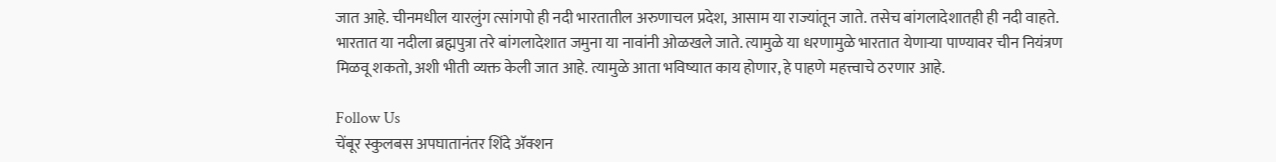जात आहे. चीनमधील यारलुंग त्सांगपो ही नदी भारतातील अरुणाचल प्रदेश, आसाम या राज्यांतून जाते. तसेच बांगलादेशातही ही नदी वाहते. भारतात या नदीला ब्रह्मपुत्रा तरे बांगलादेशात जमुना या नावांनी ओळखले जाते. त्यामुळे या धरणामुळे भारतात येणाऱ्या पाण्यावर चीन नियंत्रण मिळवू शकतो, अशी भीती व्यक्त केली जात आहे. त्यामुळे आता भविष्यात काय होणार, हे पाहणे महत्त्वाचे ठरणार आहे.

Follow Us
चेंबूर स्कुलबस अपघातानंतर शिंदे अ‍ॅक्शन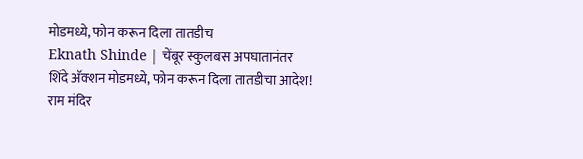मोडमध्ये, फोन करून दिला तातडीच
Eknath Shinde | चेंबूर स्कुलबस अपघातानंतर शिंदे अ‍ॅक्शन मोडमध्ये, फोन करून दिला तातडीचा आदेश!
राम मंदिर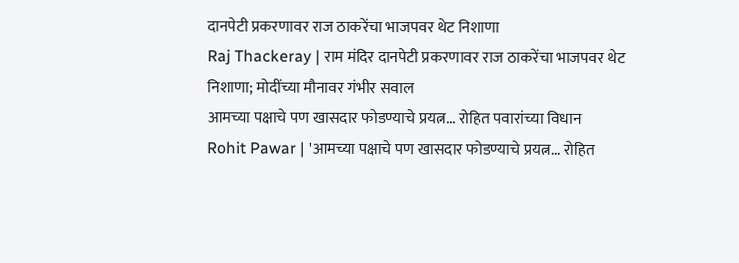दानपेटी प्रकरणावर राज ठाकरेंचा भाजपवर थेट निशाणा
Raj Thackeray | राम मंदिर दानपेटी प्रकरणावर राज ठाकरेंचा भाजपवर थेट निशाणा; मोदींच्या मौनावर गंभीर सवाल
आमच्या पक्षाचे पण खासदार फोडण्याचे प्रयत्न... रोहित पवारांच्या विधान
Rohit Pawar | 'आमच्या पक्षाचे पण खासदार फोडण्याचे प्रयत्न... रोहित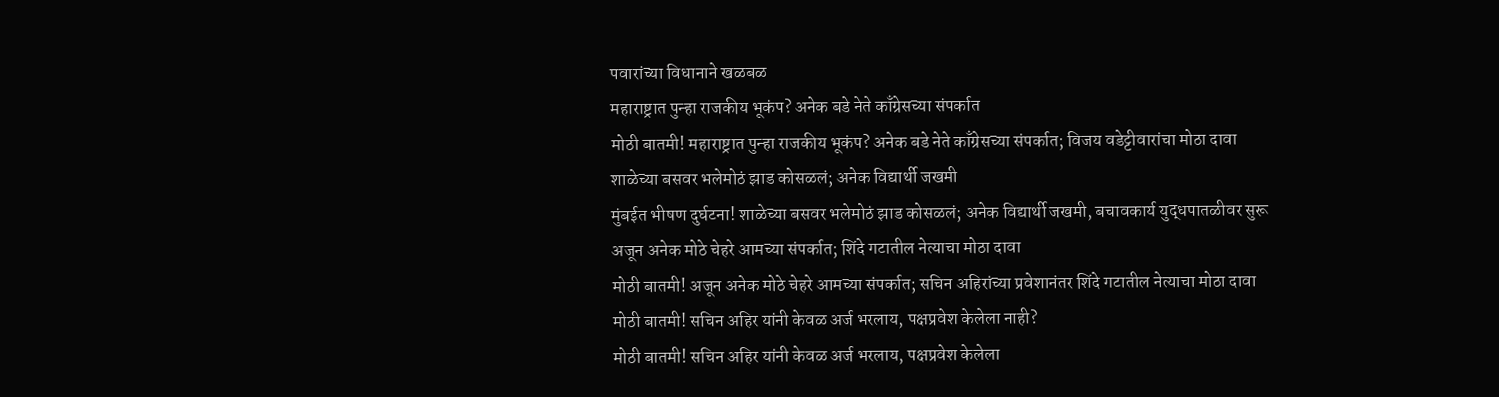पवारांच्या विधानाने खळबळ
महाराष्ट्रात पुन्हा राजकीय भूकंप? अनेक बडे नेते काँग्रेसच्या संपर्कात
मोठी बातमी! महाराष्ट्रात पुन्हा राजकीय भूकंप? अनेक बडे नेते काँग्रेसच्या संपर्कात; विजय वडेट्टीवारांचा मोठा दावा
शाळेच्या बसवर भलेमोठं झाड कोसळलं; अनेक विद्यार्थी जखमी
मुंबईत भीषण दुर्घटना! शाळेच्या बसवर भलेमोठं झाड कोसळलं; अनेक विद्यार्थी जखमी, बचावकार्य युद्धपातळीवर सुरू
अजून अनेक मोठे चेहरे आमच्या संपर्कात; शिंदे गटातील नेत्याचा मोठा दावा
मोठी बातमी! अजून अनेक मोठे चेहरे आमच्या संपर्कात; सचिन अहिरांच्या प्रवेशानंतर शिंदे गटातील नेत्याचा मोठा दावा
मोठी बातमी! सचिन अहिर यांनी केवळ अर्ज भरलाय, पक्षप्रवेश केलेला नाही?
मोठी बातमी! सचिन अहिर यांनी केवळ अर्ज भरलाय, पक्षप्रवेश केलेला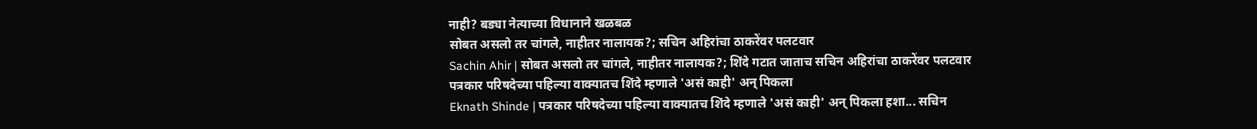नाही? बड्या नेत्याच्या विधानाने खळबळ
सोबत असलो तर चांगले, नाहीतर नालायक?; सचिन अहिरांचा ठाकरेंवर पलटवार
Sachin Ahir | सोबत असलो तर चांगले, नाहीतर नालायक?; शिंदे गटात जाताच सचिन अहिरांचा ठाकरेंवर पलटवार
पत्रकार परिषदेच्या पहिल्या वाक्यातच शिंदे म्हणाले 'असं काही' अन् पिकला
Eknath Shinde | पत्रकार परिषदेच्या पहिल्या वाक्यातच शिंदे म्हणाले 'असं काही' अन् पिकला हशा... सचिन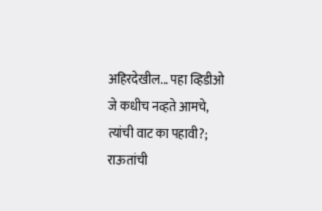अहिरदेखील... पहा व्हिडीओ
जे कधीच नव्हते आमचे, त्यांची वाट का पहावी?; राऊतांची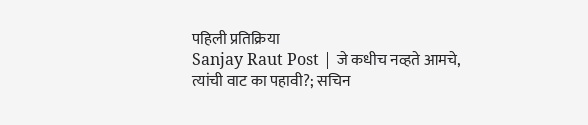पहिली प्रतिक्रिया
Sanjay Raut Post | जे कधीच नव्हते आमचे, त्यांची वाट का पहावी?; सचिन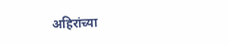अहिरांच्या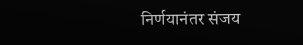निर्णयानंतर संजय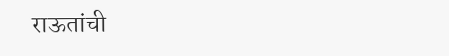राऊतांची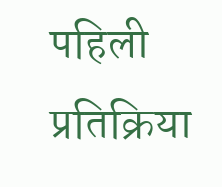पहिली प्रतिक्रिया